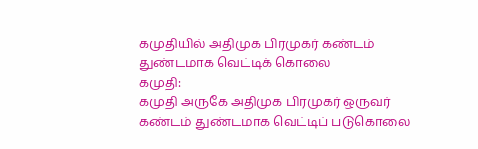கமுதியில் அதிமுக பிரமுகர் கண்டம் துண்டமாக வெட்டிக் கொலை
கமுதி:
கமுதி அருகே அதிமுக பிரமுகர் ஒருவர் கண்டம் துண்டமாக வெட்டிப் படுகொலை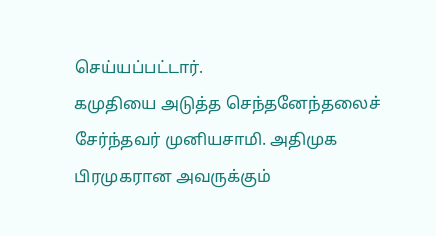செய்யப்பட்டார்.
கமுதியை அடுத்த செந்தனேந்தலைச் சேர்ந்தவர் முனியசாமி. அதிமுக பிரமுகரான அவருக்கும்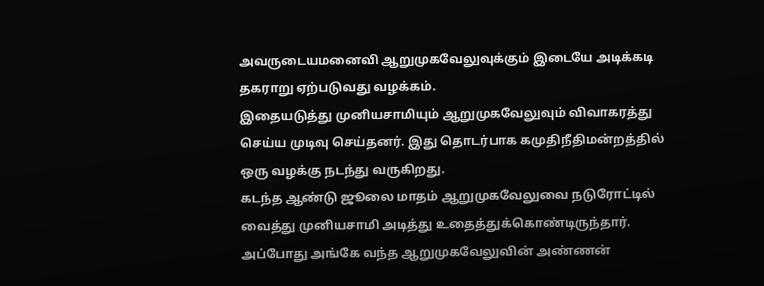அவருடையமனைவி ஆறுமுகவேலுவுக்கும் இடையே அடிக்கடி தகராறு ஏற்படுவது வழக்கம்.
இதையடுத்து முனியசாமியும் ஆறுமுகவேலுவும் விவாகரத்து செய்ய முடிவு செய்தனர். இது தொடர்பாக கமுதிநீதிமன்றத்தில் ஒரு வழக்கு நடந்து வருகிறது.
கடந்த ஆண்டு ஜூலை மாதம் ஆறுமுகவேலுவை நடுரோட்டில் வைத்து முனியசாமி அடித்து உதைத்துக்கொண்டிருந்தார். அப்போது அங்கே வந்த ஆறுமுகவேலுவின் அண்ணன்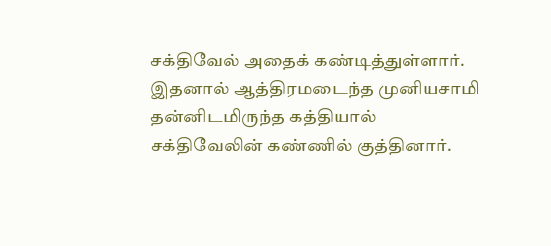சக்திவேல் அதைக் கண்டித்துள்ளார்.
இதனால் ஆத்திரமடைந்த முனியசாமி தன்னிடமிருந்த கத்தியால் சக்திவேலின் கண்ணில் குத்தினார்.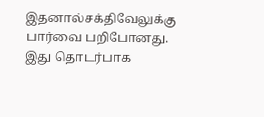இதனால்சக்திவேலுக்கு பார்வை பறிபோனது. இது தொடர்பாக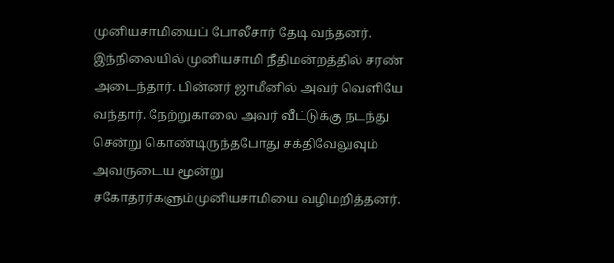முனியசாமியைப் போலீசார் தேடி வந்தனர்.
இந்நிலையில் முனியசாமி நீதிமன்றத்தில் சரண் அடைந்தார். பின்னர் ஜாமீனில் அவர் வெளியே வந்தார். நேற்றுகாலை அவர் வீட்டுக்கு நடந்து சென்று கொண்டிருந்தபோது சக்திவேலுவும் அவருடைய மூன்று சகோதரர்களும்முனியசாமியை வழிமறித்தனர்.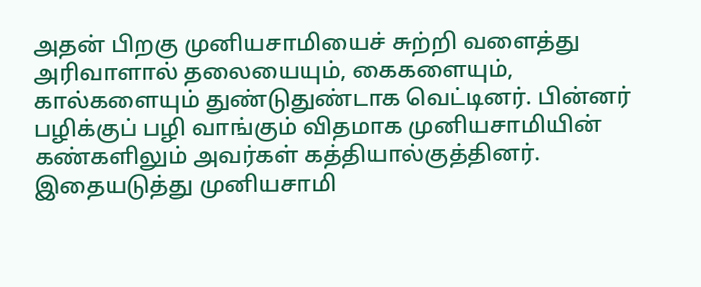அதன் பிறகு முனியசாமியைச் சுற்றி வளைத்து அரிவாளால் தலையையும், கைகளையும், கால்களையும் துண்டுதுண்டாக வெட்டினர். பின்னர் பழிக்குப் பழி வாங்கும் விதமாக முனியசாமியின் கண்களிலும் அவர்கள் கத்தியால்குத்தினர்.
இதையடுத்து முனியசாமி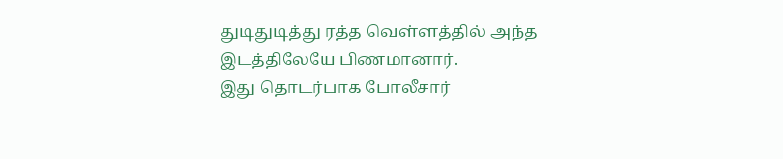துடிதுடித்து ரத்த வெள்ளத்தில் அந்த இடத்திலேயே பிணமானார்.
இது தொடர்பாக போலீசார்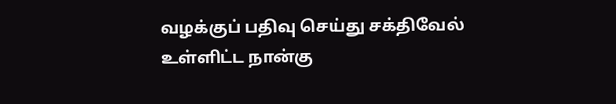வழக்குப் பதிவு செய்து சக்திவேல் உள்ளிட்ட நான்கு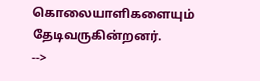கொலையாளிகளையும் தேடிவருகின்றனர்.
-->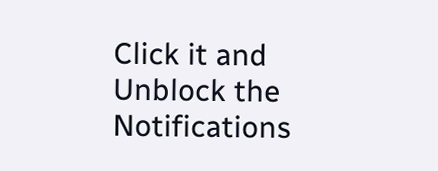Click it and Unblock the Notifications